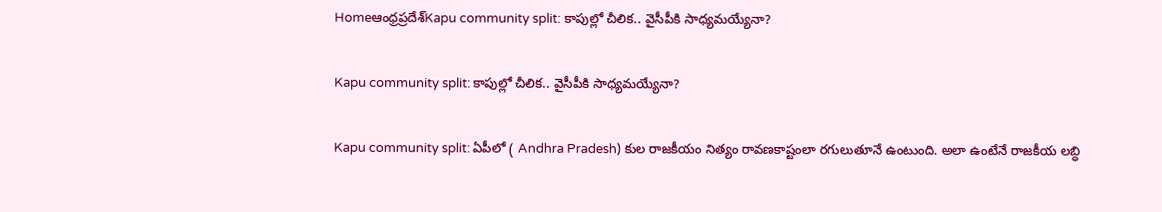Homeఆంధ్రప్రదేశ్‌Kapu community split: కాపుల్లో చీలిక.. వైసీపీకి సాధ్యమయ్యేనా?

Kapu community split: కాపుల్లో చీలిక.. వైసీపీకి సాధ్యమయ్యేనా?

Kapu community split: ఏపీలో ( Andhra Pradesh) కుల రాజకీయం నిత్యం రావణకాష్టంలా రగులుతూనే ఉంటుంది. అలా ఉంటేనే రాజకీయ లబ్ధి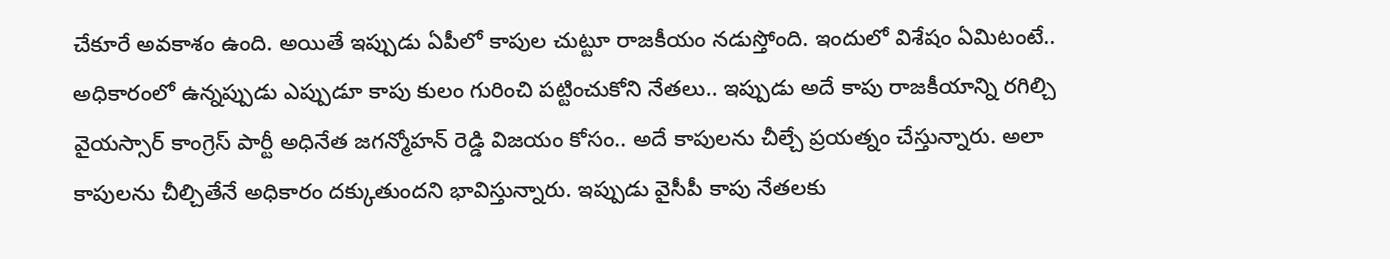చేకూరే అవకాశం ఉంది. అయితే ఇప్పుడు ఏపీలో కాపుల చుట్టూ రాజకీయం నడుస్తోంది. ఇందులో విశేషం ఏమిటంటే.. అధికారంలో ఉన్నప్పుడు ఎప్పుడూ కాపు కులం గురించి పట్టించుకోని నేతలు.. ఇప్పుడు అదే కాపు రాజకీయాన్ని రగిల్చి వైయస్సార్ కాంగ్రెస్ పార్టీ అధినేత జగన్మోహన్ రెడ్డి విజయం కోసం.. అదే కాపులను చీల్చే ప్రయత్నం చేస్తున్నారు. అలా కాపులను చీల్చితేనే అధికారం దక్కుతుందని భావిస్తున్నారు. ఇప్పుడు వైసీపీ కాపు నేతలకు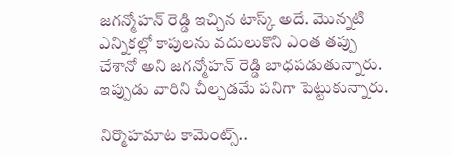జగన్మోహన్ రెడ్డి ఇచ్చిన టాస్క్ అదే. మొన్నటి ఎన్నికల్లో కాపులను వదులుకొని ఎంత తప్పు చేశానో అని జగన్మోహన్ రెడ్డి బాధపడుతున్నారు. ఇప్పుడు వారిని చీల్చడమే పనిగా పెట్టుకున్నారు.

నిర్మొహమాట కామెంట్స్..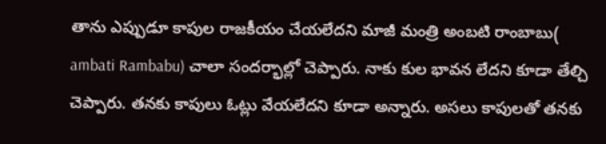తాను ఎప్పుడూ కాపుల రాజకీయం చేయలేదని మాజీ మంత్రి అంబటి రాంబాబు( ambati Rambabu) చాలా సందర్భాల్లో చెప్పారు. నాకు కుల భావన లేదని కూడా తేల్చి చెప్పారు. తనకు కాపులు ఓట్లు వేయలేదని కూడా అన్నారు. అసలు కాపులతో తనకు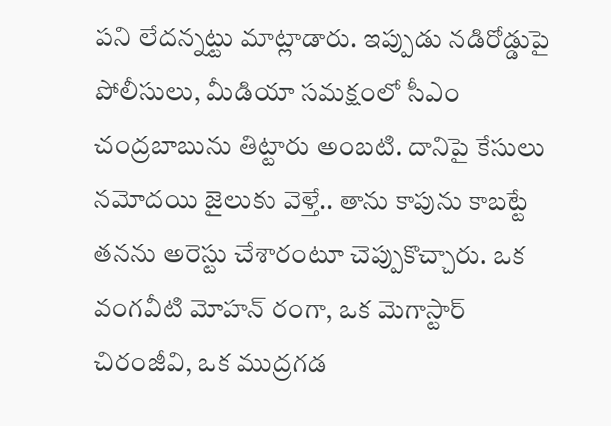పని లేదన్నట్టు మాట్లాడారు. ఇప్పుడు నడిరోడ్డుపై పోలీసులు, మీడియా సమక్షంలో సీఎం చంద్రబాబును తిట్టారు అంబటి. దానిపై కేసులు నమోదయి జైలుకు వెళ్తే.. తాను కాపును కాబట్టే తనను అరెస్టు చేశారంటూ చెప్పుకొచ్చారు. ఒక వంగవీటి మోహన్ రంగా, ఒక మెగాస్టార్ చిరంజీవి, ఒక ముద్రగడ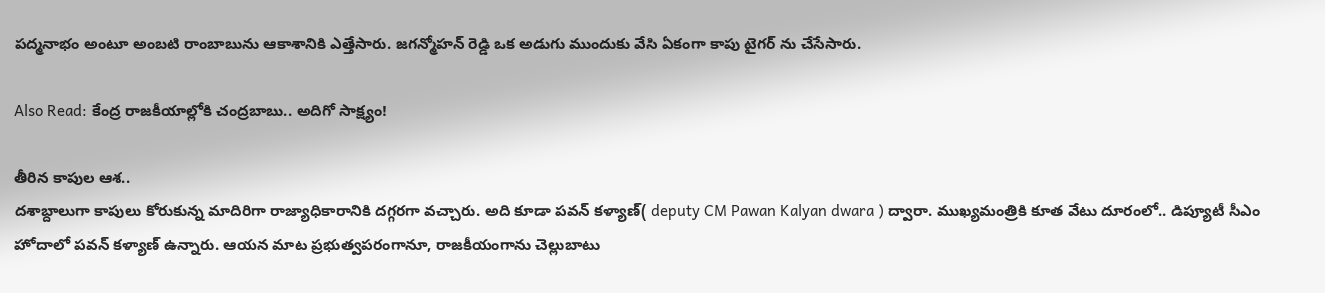పద్మనాభం అంటూ అంబటి రాంబాబును ఆకాశానికి ఎత్తేసారు. జగన్మోహన్ రెడ్డి ఒక అడుగు ముందుకు వేసి ఏకంగా కాపు టైగర్ ను చేసేసారు.

Also Read: కేంద్ర రాజకీయాల్లోకి చంద్రబాబు.. అదిగో సాక్ష్యం!

తీరిన కాపుల ఆశ..
దశాబ్దాలుగా కాపులు కోరుకున్న మాదిరిగా రాజ్యాధికారానికి దగ్గరగా వచ్చారు. అది కూడా పవన్ కళ్యాణ్( deputy CM Pawan Kalyan dwara ) ద్వారా. ముఖ్యమంత్రికి కూత వేటు దూరంలో.. డిప్యూటీ సీఎం హోదాలో పవన్ కళ్యాణ్ ఉన్నారు. ఆయన మాట ప్రభుత్వపరంగానూ, రాజకీయంగాను చెల్లుబాటు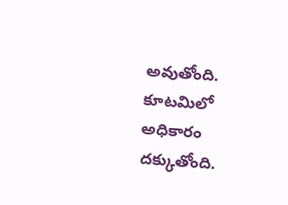అవుతోంది. కూటమిలో అధికారం దక్కుతోంది.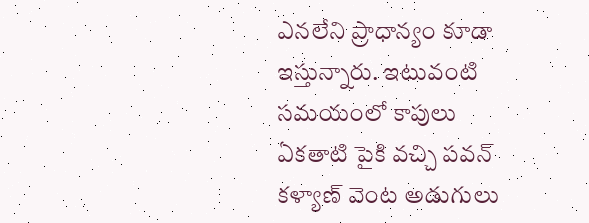ఎనలేని ప్రాధాన్యం కూడా ఇస్తున్నారు. ఇటువంటి సమయంలో కాపులు ఏకతాటి పైకి వచ్చి పవన్ కళ్యాణ్ వెంట అడుగులు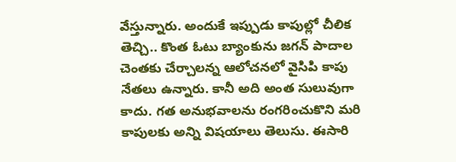వేస్తున్నారు. అందుకే ఇప్పుడు కాపుల్లో చీలిక తెచ్చి.. కొంత ఓటు బ్యాంకును జగన్ పాదాల చెంతకు చేర్చాలన్న ఆలోచనలో వైసిపి కాపు నేతలు ఉన్నారు. కానీ అది అంత సులువుగా కాదు. గత అనుభవాలను రంగరించుకొని మరి కాపులకు అన్ని విషయాలు తెలుసు. ఈసారి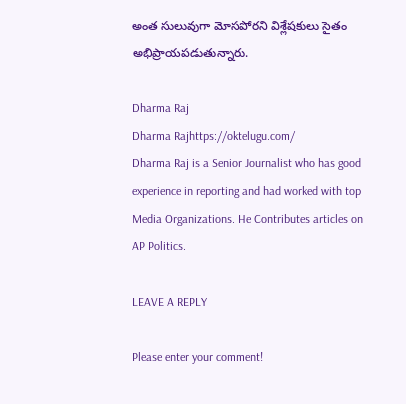అంత సులువుగా మోసపోరని విశ్లేషకులు సైతం అభిప్రాయపడుతున్నారు.

Dharma Raj
Dharma Rajhttps://oktelugu.com/
Dharma Raj is a Senior Journalist who has good experience in reporting and had worked with top Media Organizations. He Contributes articles on AP Politics.

LEAVE A REPLY

Please enter your comment!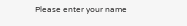Please enter your name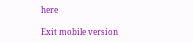here

Exit mobile version